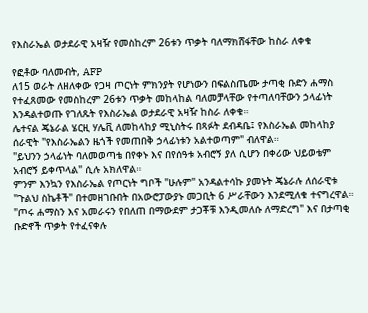የእስራኤል ወታደራዊ አዛዥ የመስከረም 26ቱን ጥቃት ባለማክሸፋቸው ከስራ ለቀቁ

የፎቶው ባለመብት, AFP
ለ15 ወራት ለዘለቀው የጋዛ ጦርነት ምክንያት የሆነውን በፍልስጤሙ ታጣቂ ቡድን ሐማስ የተፈጸመው የመስከረም 26ቱን ጥቃት መከላከል ባለመቻላቸው የተጣለባቸውን ኃላፊነት እንዳልተወጡ የገለጹት የእስራኤል ወታደራዊ አዛዥ ከስራ ለቀቁ።
ሌተናል ጄኔራል ሄርዚ ሃሌቪ ለመከላከያ ሚኒስትሩ በጻፉት ደብዳቤ፤ የእስራኤል መከላከያ ሰራዊት "የእስራኤልን ዜጎች የመጠበቅ ኃላፊነቱን አልተወጣም" ብለዋል።
"ይህንን ኃላፊነት ባለመወጣቴ በየቀኑ እና በየሰዓቱ አብሮኝ ያለ ሲሆን በቀሪው ህይወቴም አብሮኝ ይቀጥላል" ሲሉ አክለዋል።
ምንም እንኳን የእስራኤል የጦርነት ግቦች "ሁሉም" አንዳልተሳኩ ያመኑት ጄኔራሉ ለሰራዊቱ "ጉልህ ስኬቶች" በተመዘገቡበት በአውሮፓውያኑ መጋቢት 6 ሥራቸውን እንደሚለቁ ተናግረዋል።
"ጦሩ ሐማስን እና አመራሩን የበለጠ በማውደም ታጋቾቹ እንዲመለሱ ለማድረግ" እና በታጣቂ ቡድኖች ጥቃት የተፈናቀሉ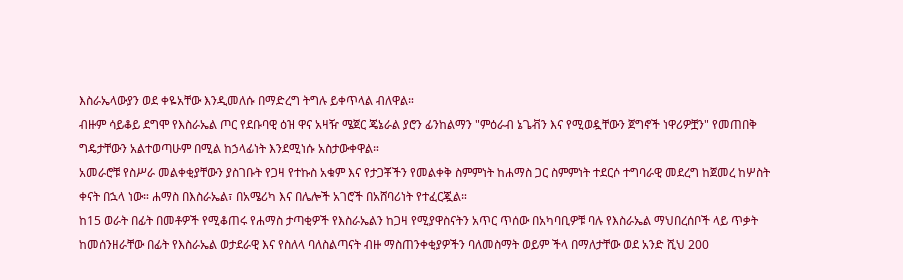እስራኤላውያን ወደ ቀዬአቸው እንዲመለሱ በማድረግ ትግሉ ይቀጥላል ብለዋል።
ብዙም ሳይቆይ ደግሞ የእስራኤል ጦር የደቡባዊ ዕዝ ዋና አዛዥ ሜጀር ጄኔራል ያሮን ፊንከልማን "ምዕራብ ኔጌቭን እና የሚወዷቸውን ጀግኖች ነዋሪዎቿን" የመጠበቅ ግዴታቸውን አልተወጣሁም በሚል ከኃላፊነት እንደሚነሱ አስታውቀዋል።
አመራሮቹ የስሥራ መልቀቂያቸውን ያስገቡት የጋዛ የተኩስ አቁም እና የታጋቾችን የመልቀቅ ስምምነት ከሐማስ ጋር ስምምነት ተደርሶ ተግባራዊ መደረግ ከጀመረ ከሦስት ቀናት በኋላ ነው። ሐማስ በእስራኤል፣ በአሜሪካ እና በሌሎች አገሮች በአሸባሪነት የተፈርጇል።
ከ15 ወራት በፊት በመቶዎች የሚቆጠሩ የሐማስ ታጣቂዎች የእስራኤልን ከጋዛ የሚያዋስናትን አጥር ጥሰው በአካባቢዎቹ ባሉ የእስራኤል ማህበረሰቦች ላይ ጥቃት ከመሰንዘራቸው በፊት የእስራኤል ወታደራዊ እና የስለላ ባለስልጣናት ብዙ ማስጠንቀቂያዎችን ባለመስማት ወይም ችላ በማለታቸው ወደ አንድ ሺህ 200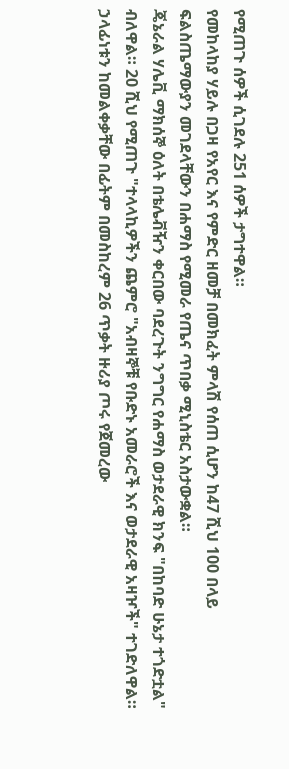የሚጠጉ ሰዎች ሲገደሉ 251 ሰዎች ታግተዋል።
የመከላከያ ሃይሉ በጋዛ የአየር እና የምድር ዘመቻ በመክፈት ምላሽ የሰጠ ሲሆን ከ47 ሺህ 100 በላይ ፍልስጤማውያን መገደላቸውን በሐማስ የሚመራ የጤና ጥበቃ ሚኒስቴር አስታውቋል።
ጄኔራል ሃሌቪ ማክሰኞ ዕለት በቴሌቭዥን ቀርበው ባደረጉት ንግግር የሐማስ ወታደራዊ ክንፍ "በከባድ ሁኔታ ተጎድቷል" ብለዋል። 20 ሺህ የሚጠጉ "ተላላኪዎችን ጨምሮ "አብዛኞቹ የቡድኑ አመራሮች እና ወታደራዊ አዛዦች" ተገድለዋል።
ኃላፊነቱን ከመልቀቃቸው በፊትም በመስከረም 26 ጥቃት ዙሪያ ጦሩ የጀመረው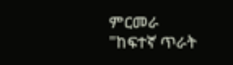ምርመራ "ከፍተኛ ጥራት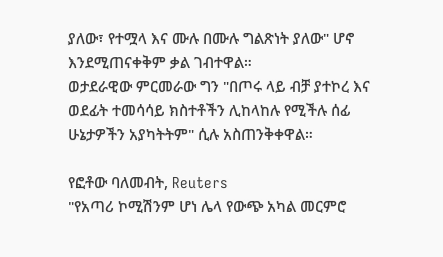ያለው፣ የተሟላ እና ሙሉ በሙሉ ግልጽነት ያለው" ሆኖ እንደሚጠናቀቅም ቃል ገብተዋል።
ወታደራዊው ምርመራው ግን "በጦሩ ላይ ብቻ ያተኮረ እና ወደፊት ተመሳሳይ ክስተቶችን ሊከላከሉ የሚችሉ ሰፊ ሁኔታዎችን አያካትትም" ሲሉ አስጠንቅቀዋል።

የፎቶው ባለመብት, Reuters
"የአጣሪ ኮሚሽንም ሆነ ሌላ የውጭ አካል መርምሮ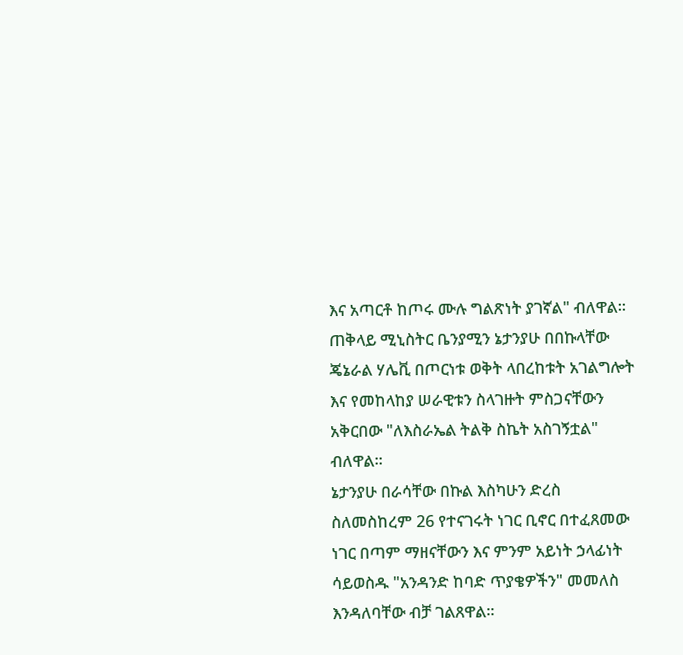እና አጣርቶ ከጦሩ ሙሉ ግልጽነት ያገኛል" ብለዋል።
ጠቅላይ ሚኒስትር ቤንያሚን ኔታንያሁ በበኩላቸው ጄኔራል ሃሌቪ በጦርነቱ ወቅት ላበረከቱት አገልግሎት እና የመከላከያ ሠራዊቱን ስላገዙት ምስጋናቸውን አቅርበው "ለእስራኤል ትልቅ ስኬት አስገኝቷል" ብለዋል።
ኔታንያሁ በራሳቸው በኩል እስካሁን ድረስ ስለመስከረም 26 የተናገሩት ነገር ቢኖር በተፈጸመው ነገር በጣም ማዘናቸውን እና ምንም አይነት ኃላፊነት ሳይወስዱ "አንዳንድ ከባድ ጥያቄዎችን" መመለስ እንዳለባቸው ብቻ ገልጸዋል።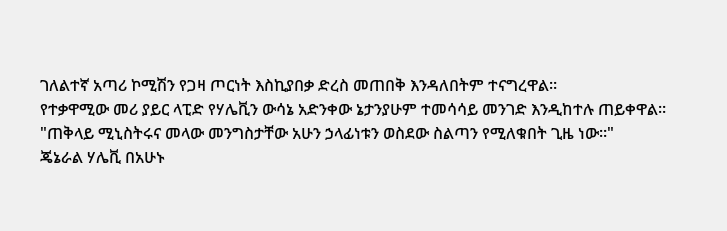ገለልተኛ አጣሪ ኮሚሽን የጋዛ ጦርነት እስኪያበቃ ድረስ መጠበቅ እንዳለበትም ተናግረዋል።
የተቃዋሚው መሪ ያይር ላፒድ የሃሌቪን ውሳኔ አድንቀው ኔታንያሁም ተመሳሳይ መንገድ እንዲከተሉ ጠይቀዋል።
"ጠቅላይ ሚኒስትሩና መላው መንግስታቸው አሁን ኃላፊነቱን ወስደው ስልጣን የሚለቁበት ጊዜ ነው።"
ጄኔራል ሃሌቪ በአሁኑ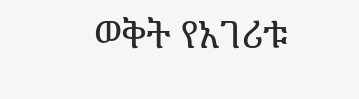ወቅት የአገሪቱ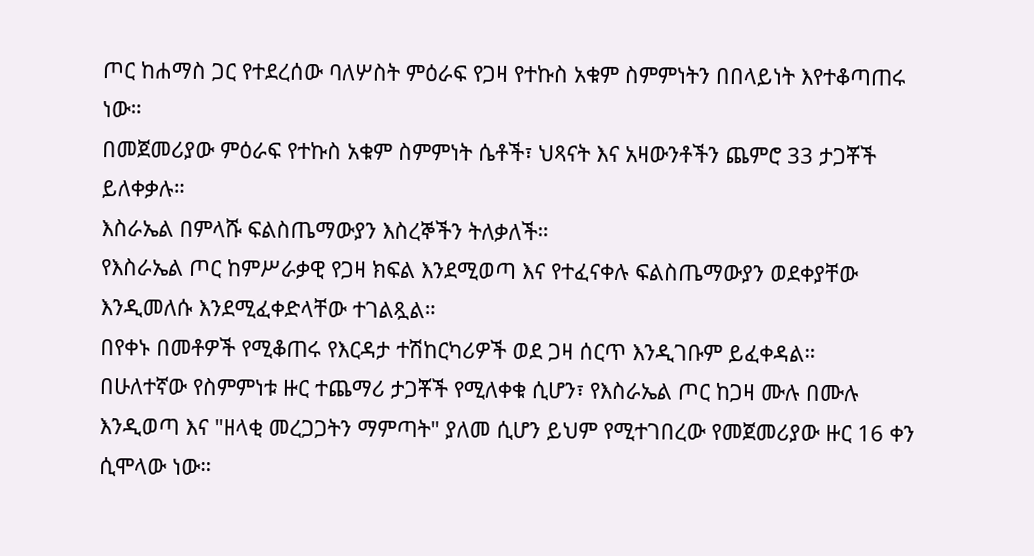ጦር ከሐማስ ጋር የተደረሰው ባለሦስት ምዕራፍ የጋዛ የተኩስ አቁም ስምምነትን በበላይነት እየተቆጣጠሩ ነው።
በመጀመሪያው ምዕራፍ የተኩስ አቁም ስምምነት ሴቶች፣ ህጻናት እና አዛውንቶችን ጨምሮ 33 ታጋቾች ይለቀቃሉ።
እስራኤል በምላሹ ፍልስጤማውያን እስረኞችን ትለቃለች።
የእስራኤል ጦር ከምሥራቃዊ የጋዛ ክፍል እንደሚወጣ እና የተፈናቀሉ ፍልስጤማውያን ወደቀያቸው እንዲመለሱ እንደሚፈቀድላቸው ተገልጿል።
በየቀኑ በመቶዎች የሚቆጠሩ የእርዳታ ተሽከርካሪዎች ወደ ጋዛ ሰርጥ እንዲገቡም ይፈቀዳል።
በሁለተኛው የስምምነቱ ዙር ተጨማሪ ታጋቾች የሚለቀቁ ሲሆን፣ የእስራኤል ጦር ከጋዛ ሙሉ በሙሉ እንዲወጣ እና "ዘላቂ መረጋጋትን ማምጣት" ያለመ ሲሆን ይህም የሚተገበረው የመጀመሪያው ዙር 16 ቀን ሲሞላው ነው።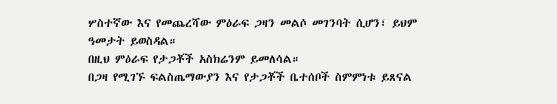ሦስተኛው እና የመጨረሻው ምዕራፍ ጋዛን መልሶ መገንባት ሲሆን፣ ይህም ዓመታት ይወስዳል።
በዚህ ምዕራፍ የታጋቾች አስክሬንም ይመለሳል።
በጋዛ የሚገኙ ፍልስጤማውያን እና የታጋቾች ቤተሰቦች ስምምነቱ ይጸናል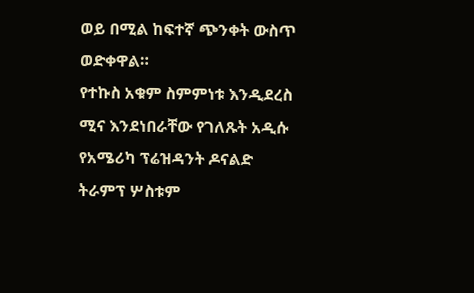ወይ በሚል ከፍተኛ ጭንቀት ውስጥ ወድቀዋል።
የተኩስ አቁም ስምምነቱ እንዲደረስ ሚና እንደነበራቸው የገለጹት አዲሱ የአሜሪካ ፕሬዝዳንት ዶናልድ ትራምፕ ሦስቱም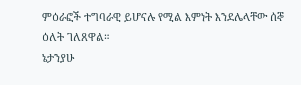ምዕራፎች ተግባራዊ ይሆናሉ የሚል እምነት እንደሌላቸው ሰኞ ዕለት ገለጸዋል።
ኔታንያሁ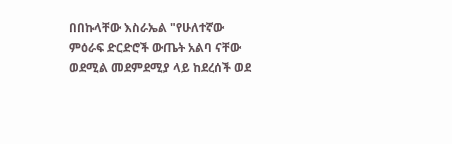በበኩላቸው እስራኤል "የሁለተኛው ምዕራፍ ድርድሮች ውጤት አልባ ናቸው ወደሚል መደምደሚያ ላይ ከደረሰች ወደ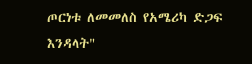ጦርነቱ ለመመለስ የአሜሪካ ድጋፍ እንዳላት"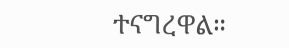ተናግረዋል።